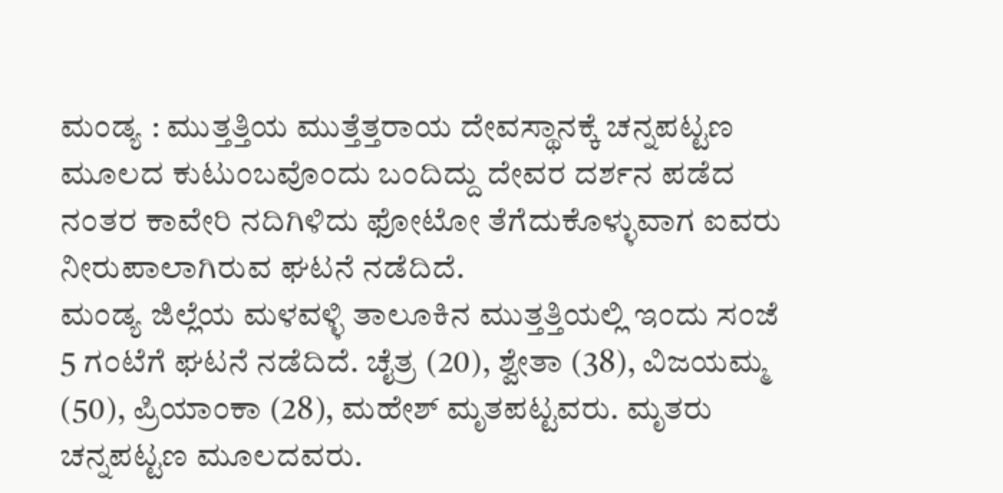ಮಂಡ್ಯ : ಮುತ್ತತ್ತಿಯ ಮುತ್ತೆತ್ತರಾಯ ದೇವಸ್ಥಾನಕ್ಕೆ ಚನ್ನಪಟ್ಟಣ ಮೂಲದ ಕುಟುಂಬವೊಂದು ಬಂದಿದ್ದು ದೇವರ ದರ್ಶನ ಪಡೆದ ನಂತರ ಕಾವೇರಿ ನದಿಗಿಳಿದು ಫೋಟೋ ತೆಗೆದುಕೊಳ್ಳುವಾಗ ಐವರು ನೀರುಪಾಲಾಗಿರುವ ಘಟನೆ ನಡೆದಿದೆ.
ಮಂಡ್ಯ ಜಿಲ್ಲೆಯ ಮಳವಳ್ಳಿ ತಾಲೂಕಿನ ಮುತ್ತತ್ತಿಯಲ್ಲಿ ಇಂದು ಸಂಜೆ 5 ಗಂಟೆಗೆ ಘಟನೆ ನಡೆದಿದೆ. ಚೈತ್ರ (20), ಶ್ವೇತಾ (38), ವಿಜಯಮ್ಮ (50), ಪ್ರಿಯಾಂಕಾ (28), ಮಹೇಶ್ ಮೃತಪಟ್ಟವರು. ಮೃತರು ಚನ್ನಪಟ್ಟಣ ಮೂಲದವರು.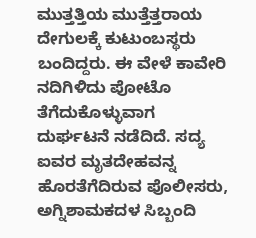ಮುತ್ತತ್ತಿಯ ಮುತ್ತೆತ್ತರಾಯ ದೇಗುಲಕ್ಕೆ ಕುಟುಂಬಸ್ಥರು ಬಂದಿದ್ದರು. ಈ ವೇಳೆ ಕಾವೇರಿ ನದಿಗಿಳಿದು ಪೋಟೊ ತೆಗೆದುಕೊಳ್ಳುವಾಗ ದುರ್ಘಟನೆ ನಡೆದಿದೆ. ಸದ್ಯ ಐವರ ಮೃತದೇಹವನ್ನ ಹೊರತೆಗೆದಿರುವ ಪೊಲೀಸರು, ಅಗ್ನಿಶಾಮಕದಳ ಸಿಬ್ಬಂದಿ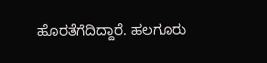ಹೊರತೆಗೆದಿದ್ದಾರೆ. ಹಲಗೂರು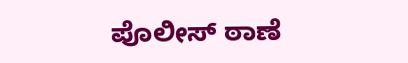ಪೊಲೀಸ್ ಠಾಣೆ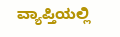ವ್ಯಾಪ್ತಿಯಲ್ಲಿ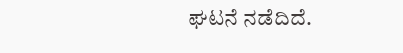ಘಟನೆ ನಡೆದಿದೆ.